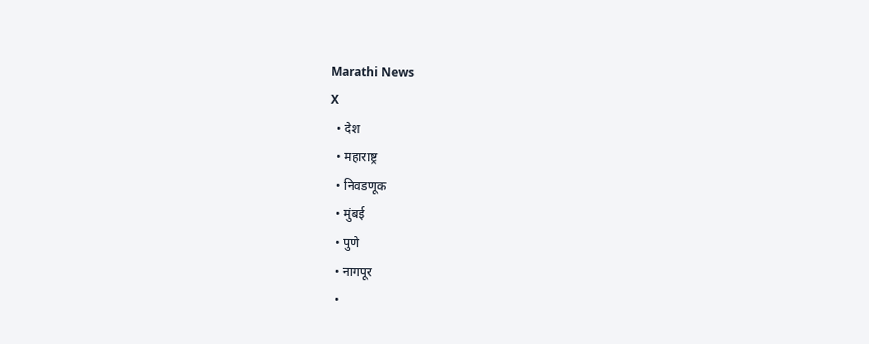Marathi News
X
  • देश
  • महाराष्ट्र
  • निवडणूक
  • मुंबई
  • पुणे
  • नागपूर
  •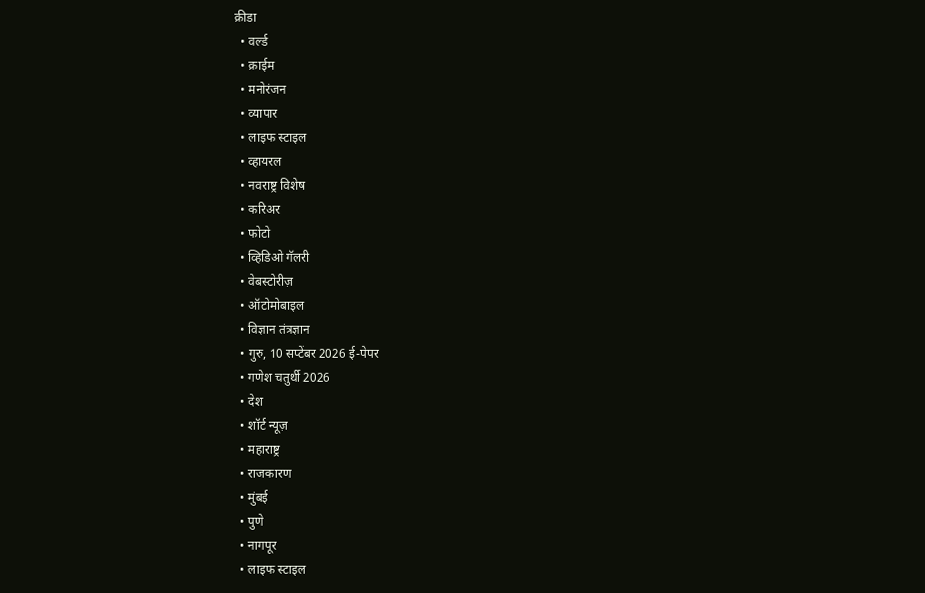क्रीडा
  • वर्ल्ड
  • क्राईम
  • मनोरंजन
  • व्यापार
  • लाइफ स्टाइल
  • व्हायरल
  • नवराष्ट्र विशेष
  • करिअर
  • फोटो
  • व्हिडिओ गॅलरी
  • वेबस्टोरीज़
  • ऑटोमोबाइल
  • विज्ञान तंत्रज्ञान
  • गुरु, 10 सप्टेंबर 2026 ई-पेपर
  • गणेश चतुर्थी 2026
  • देश
  • शॉर्ट न्यूज़
  • महाराष्ट्र
  • राजकारण
  • मुंबई
  • पुणे
  • नागपूर
  • लाइफ स्टाइल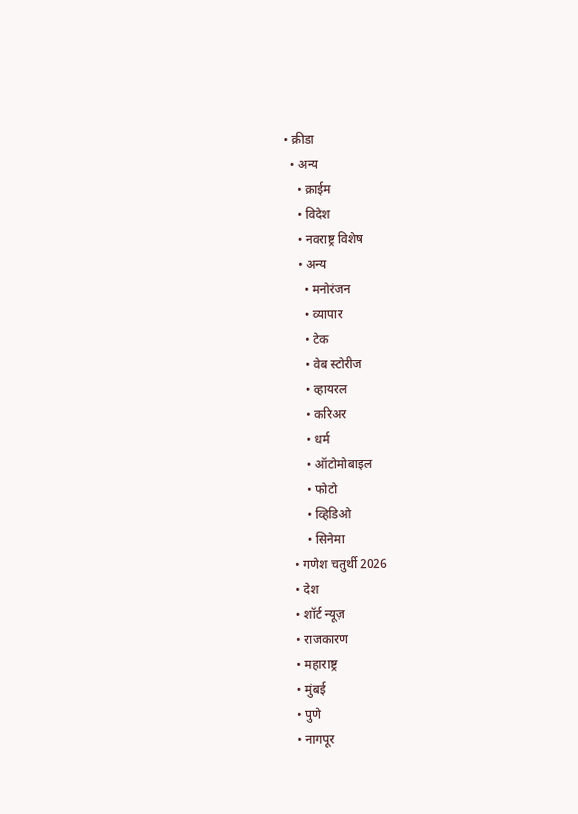• क्रीडा
  • अन्य
    • क्राईम
    • विदेश
    • नवराष्ट्र विशेष
    • अन्य
      • मनोरंजन
      • व्यापार
      • टेक
      • वेब स्टोरीज
      • व्हायरल
      • करिअर
      • धर्म
      • ऑटोमोबाइल
      • फोटो
      • व्हिडिओ
      • सिनेमा
  • गणेश चतुर्थी 2026
  • देश
  • शॉर्ट न्यूज़
  • राजकारण
  • महाराष्ट्र
  • मुंबई
  • पुणे
  • नागपूर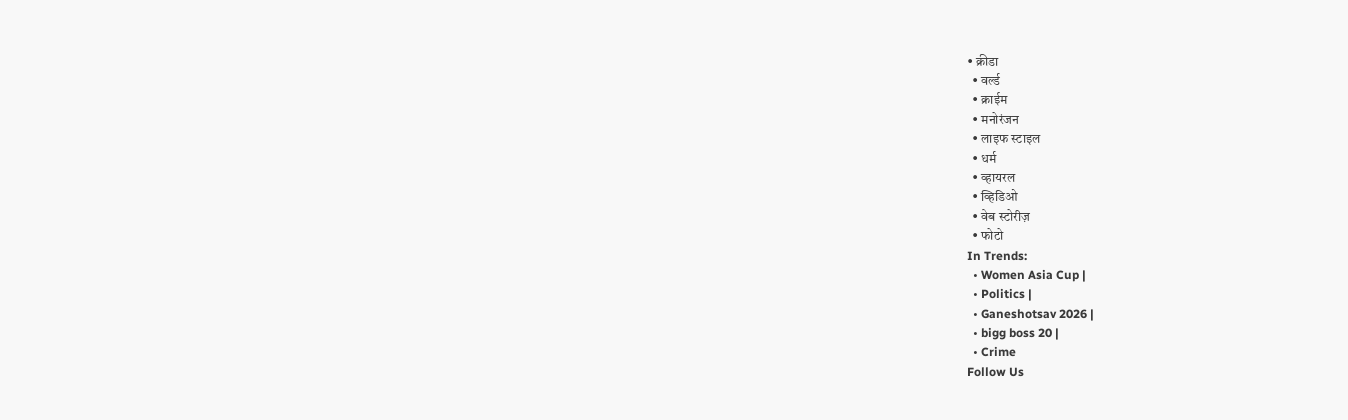• क्रीडा
  • वर्ल्ड
  • क्राईम
  • मनोरंजन
  • लाइफ स्टाइल
  • धर्म
  • व्हायरल
  • व्हिडिओ
  • वेब स्टोरीज़
  • फोटो
In Trends:
  • Women Asia Cup |
  • Politics |
  • Ganeshotsav 2026 |
  • bigg boss 20 |
  • Crime
Follow Us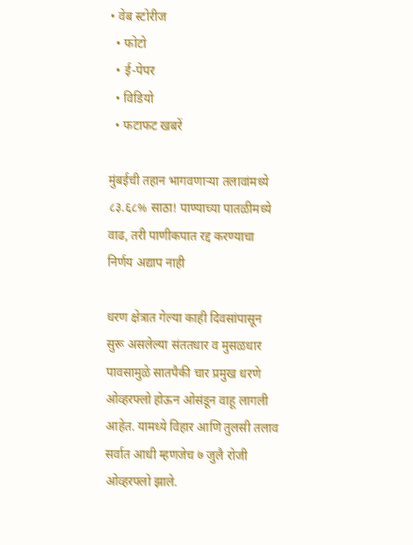• वेब स्टोरीज
  • फोटो
  • ई-पेपर
  • विडियो
  • फटाफट खबरें

मुंबईची तहान भागवणाऱ्या तलावांमध्ये ८३.६८% साठा! पाण्याच्या पातळीमध्ये वाढ, तरी पाणीकपात रद्द करण्याचा निर्णय अद्याप नाही

धरण क्षेत्रात गेल्या काही दिवसांपासून सुरू असलेल्या संततधार व मुसळधार पावसामुळे सातपैकी चार प्रमुख धरणे ओव्हरफ्लो होऊन ओसंडून वाहू लागली आहेत. यामध्ये विहार आणि तुलसी तलाव सर्वात आधी म्हणजेच ७ जुलै रोजी ओव्हरफ्लो झाले.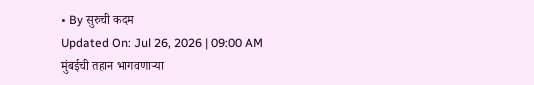• By सुरुची कदम
Updated On: Jul 26, 2026 | 09:00 AM
मुंबईची तहान भागवणाऱ्या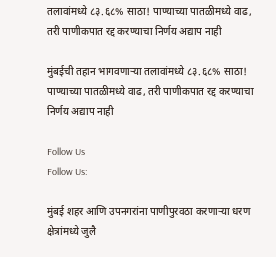तलावांमध्ये ८३.६८% साठा! पाण्याच्या पातळीमध्ये वाढ, तरी पाणीकपात रद्द करण्याचा निर्णय अद्याप नाही

मुंबईची तहान भागवणाऱ्या तलावांमध्ये ८३.६८% साठा! पाण्याच्या पातळीमध्ये वाढ, तरी पाणीकपात रद्द करण्याचा निर्णय अद्याप नाही

Follow Us
Follow Us:

मुंबई शहर आणि उपनगरांना पाणीपुरवठा करणाऱ्या धरण क्षेत्रांमध्ये जुलै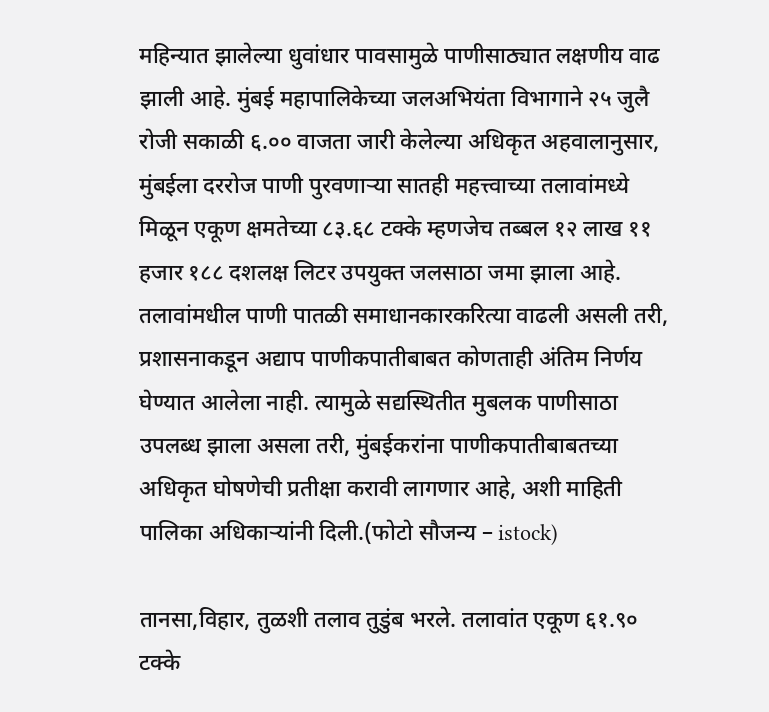महिन्यात झालेल्या धुवांधार पावसामुळे पाणीसाठ्यात लक्षणीय वाढ झाली आहे. मुंबई महापालिकेच्या जलअभियंता विभागाने २५ जुलै रोजी सकाळी ६.०० वाजता जारी केलेल्या अधिकृत अहवालानुसार, मुंबईला दररोज पाणी पुरवणाऱ्या सातही महत्त्वाच्या तलावांमध्ये मिळून एकूण क्षमतेच्या ८३.६८ टक्के म्हणजेच तब्बल १२ लाख ११ हजार १८८ दशलक्ष लिटर उपयुक्त जलसाठा जमा झाला आहे. तलावांमधील पाणी पातळी समाधानकारकरित्या वाढली असली तरी, प्रशासनाकडून अद्याप पाणीकपातीबाबत कोणताही अंतिम निर्णय घेण्यात आलेला नाही. त्यामुळे सद्यस्थितीत मुबलक पाणीसाठा उपलब्ध झाला असला तरी, मुंबईकरांना पाणीकपातीबाबतच्या अधिकृत घोषणेची प्रतीक्षा करावी लागणार आहे, अशी माहिती पालिका अधिकाऱ्यांनी दिली.(फोटो सौजन्य – istock)

तानसा,विहार, तुळशी तलाव तुडुंब भरले. तलावांत एकूण ६१.९० टक्के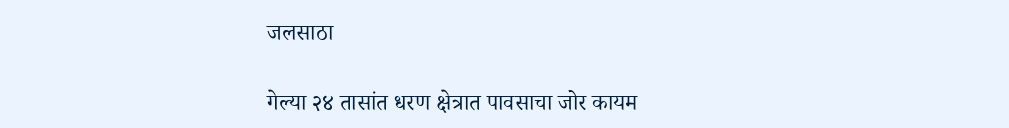जलसाठा

गेल्या २४ तासांत धरण क्षेत्रात पावसाचा जोर कायम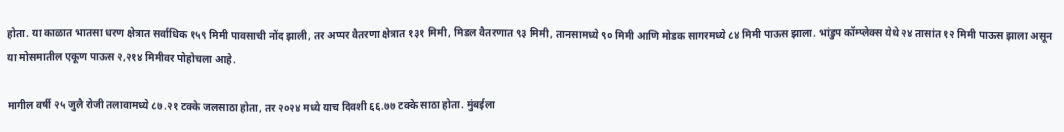होता. या काळात भातसा धरण क्षेत्रात सर्वाधिक १५९ मिमी पावसाची नोंद झाली, तर अप्पर वैतरणा क्षेत्रात १३१ मिमी, मिडल वैतरणात ९३ मिमी, तानसामध्ये ९० मिमी आणि मोडक सागरमध्ये ८४ मिमी पाऊस झाला. भांडुप कॉम्प्लेक्स येथे २४ तासांत १२ मिमी पाऊस झाला असून या मोसमातील एकूण पाऊस २,२१४ मिमीवर पोहोचला आहे.

मागील वर्षी २५ जुलै रोजी तलावामध्ये ८७.२१ टक्के जलसाठा होता, तर २०२४ मध्ये याच दिवशी ६६.७७ टक्के साठा होता. मुंबईला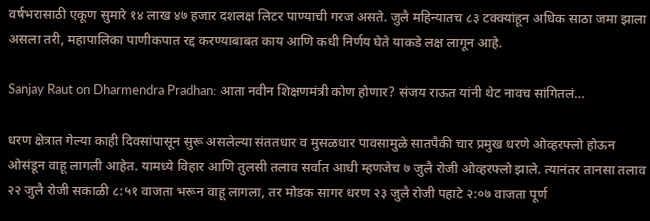वर्षभरासाठी एकूण सुमारे १४ लाख ४७ हजार दशलक्ष लिटर पाण्याची गरज असते. जुलै महिन्यातच ८३ टक्क्यांहून अधिक साठा जमा झाला असला तरी, महापालिका पाणीकपात रद्द करण्याबाबत काय आणि कधी निर्णय घेते याकडे लक्ष लागून आहे.

Sanjay Raut on Dharmendra Pradhan: आता नवीन शिक्षणमंत्री कोण होणार? संजय राऊत यांनी थेट नावच सांगितलं…

धरण क्षेत्रात गेल्या काही दिवसांपासून सुरू असलेल्या संततधार व मुसळधार पावसामुळे सातपैकी चार प्रमुख धरणे ओव्हरफ्लो होऊन ओसंडून वाहू लागली आहेत. यामध्ये विहार आणि तुलसी तलाव सर्वात आधी म्हणजेच ७ जुलै रोजी ओव्हरफ्लो झाले. त्यानंतर तानसा तलाव २२ जुलै रोजी सकाळी ८:५१ वाजता भरून वाहू लागला, तर मोडक सागर धरण २३ जुलै रोजी पहाटे २:०७ वाजता पूर्ण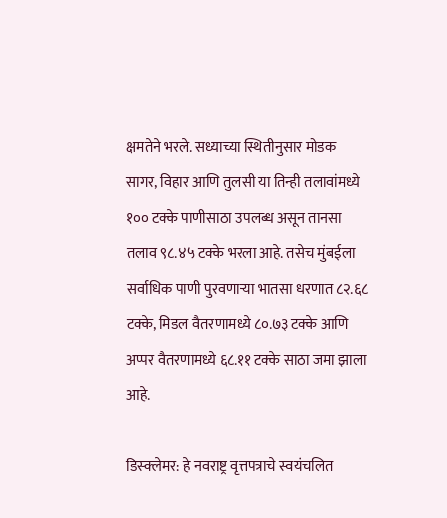क्षमतेने भरले. सध्याच्या स्थितीनुसार मोडक सागर, विहार आणि तुलसी या तिन्ही तलावांमध्ये १०० टक्के पाणीसाठा उपलब्ध असून तानसा तलाव ९८.४५ टक्के भरला आहे. तसेच मुंबईला सर्वाधिक पाणी पुरवणाऱ्या भातसा धरणात ८२.६८ टक्के, मिडल वैतरणामध्ये ८०.७३ टक्के आणि अप्पर वैतरणामध्ये ६८.११ टक्के साठा जमा झाला आहे.

डिस्क्लेमर: हे नवराष्ट्र वृत्तपत्राचे स्वयंचलित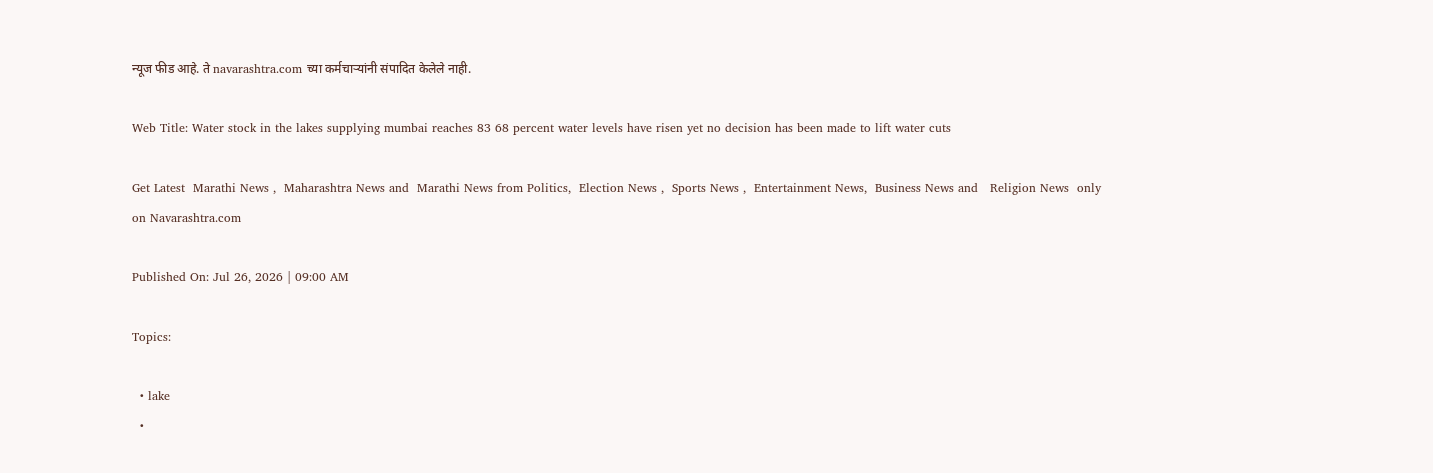न्यूज फीड आहे. ते navarashtra.com च्या कर्मचाऱ्यांनी संपादित केलेले नाही.

Web Title: Water stock in the lakes supplying mumbai reaches 83 68 percent water levels have risen yet no decision has been made to lift water cuts

Get Latest  Marathi News ,  Maharashtra News and  Marathi News from Politics,  Election News ,  Sports News ,  Entertainment News,  Business News and   Religion News  only on Navarashtra.com

Published On: Jul 26, 2026 | 09:00 AM

Topics:

  • lake
  •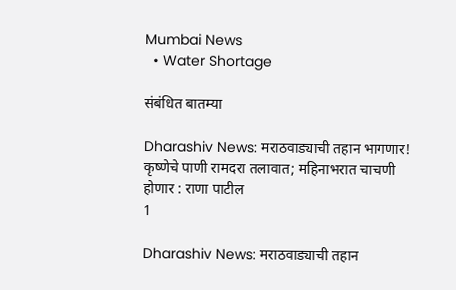Mumbai News
  • Water Shortage

संबंधित बातम्या

Dharashiv News: मराठवाड्याची तहान भागणार! कृष्णेचे पाणी रामदरा तलावात; महिनाभरात चाचणी होणार : राणा पाटील
1

Dharashiv News: मराठवाड्याची तहान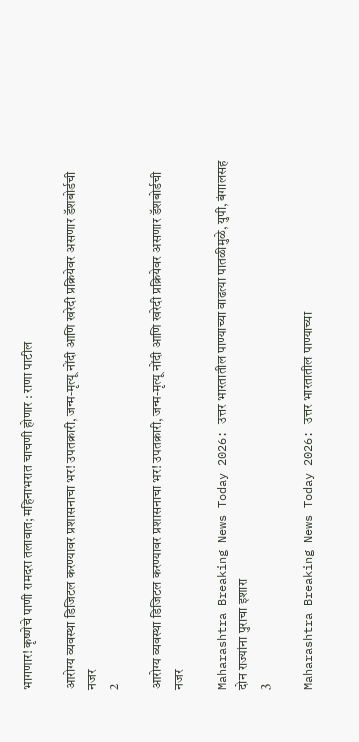भागणार! कृष्णेचे पाणी रामदरा तलावात; महिनाभरात चाचणी होणार : राणा पाटील

आरोग्य व्यवस्था डिजिटल करण्यावर प्रशासनाचा भर! उपतक्रारी, जन्म-मृत्यू नोंदी आणि खरेदी प्रक्रियेवर असणार डॅशबोर्डची नजर
2

आरोग्य व्यवस्था डिजिटल करण्यावर प्रशासनाचा भर! उपतक्रारी, जन्म-मृत्यू नोंदी आणि खरेदी प्रक्रियेवर असणार डॅशबोर्डची नजर

Maharashtra Breaking News Today 2026: उत्तर भारतातील पाण्याच्या वाढत्या पातळीमुळे, युपी, बंगालसह दोन राज्यांना पुराचा इशारा
3

Maharashtra Breaking News Today 2026: उत्तर भारतातील पाण्याच्या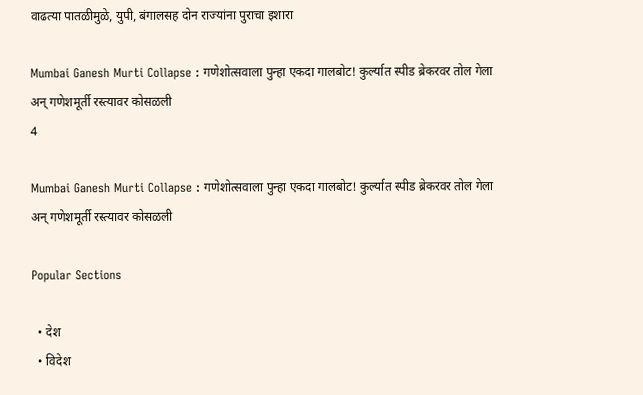वाढत्या पातळीमुळे, युपी, बंगालसह दोन राज्यांना पुराचा इशारा

Mumbai Ganesh Murti Collapse : गणेशोत्सवाला पुन्हा एकदा गालबोट! कुर्ल्यात स्पीड ब्रेकरवर तोल गेला अन् गणेशमूर्ती रस्त्यावर कोसळली
4

Mumbai Ganesh Murti Collapse : गणेशोत्सवाला पुन्हा एकदा गालबोट! कुर्ल्यात स्पीड ब्रेकरवर तोल गेला अन् गणेशमूर्ती रस्त्यावर कोसळली

Popular Sections

  • देश
  • विदेश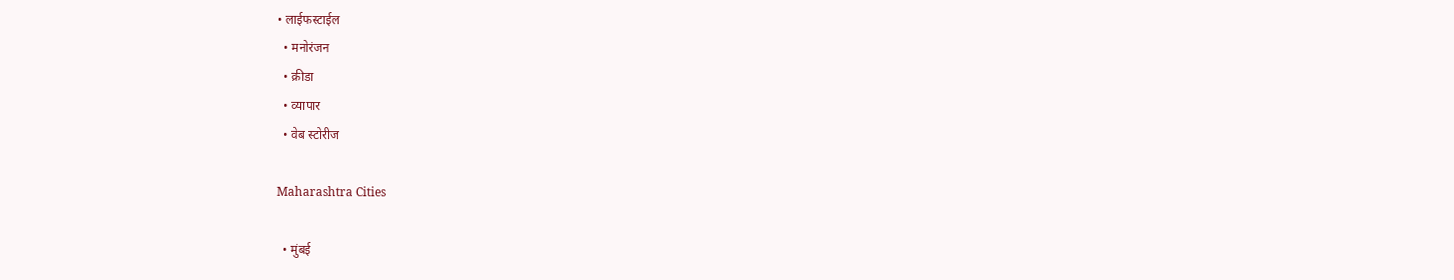• लाईफस्टाईल
  • मनोरंजन
  • क्रीडा
  • व्यापार
  • वेब स्टोरीज

Maharashtra Cities

  • मुंबई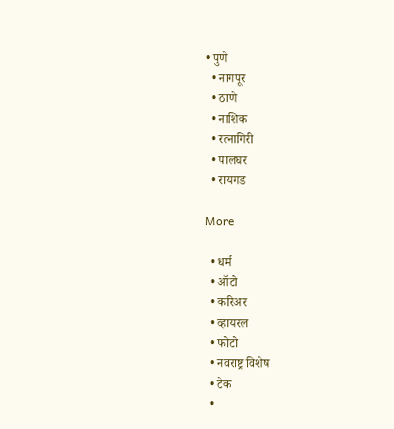• पुणे
  • नागपूर
  • ठाणे
  • नाशिक
  • रत्नागिरी
  • पालघर
  • रायगड

More

  • धर्म
  • ऑटो
  • करिअर
  • व्हायरल
  • फोटो
  • नवराष्ट्र विशेष
  • टेक
  •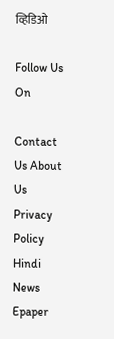व्हिडिओ

Follow Us On

Contact Us About Us Privacy Policy
Hindi News Epaper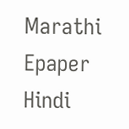Marathi Epaper Hindi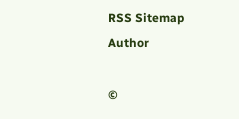RSS Sitemap Author

©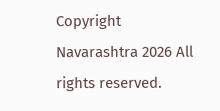Copyright Navarashtra 2026 All rights reserved.